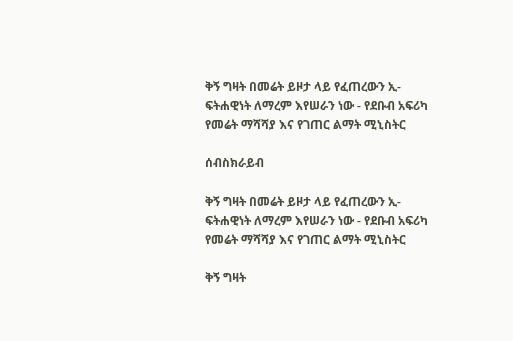ቅኝ ግዛት በመሬት ይዞታ ላይ የፈጠረውን ኢ-ፍትሐዊነት ለማረም እየሠራን ነው - የደቡብ አፍሪካ የመሬት ማሻሻያ እና የገጠር ልማት ሚኒስትር

ሰብስክራይብ

ቅኝ ግዛት በመሬት ይዞታ ላይ የፈጠረውን ኢ-ፍትሐዊነት ለማረም እየሠራን ነው - የደቡብ አፍሪካ የመሬት ማሻሻያ እና የገጠር ልማት ሚኒስትር

ቅኝ ግዛት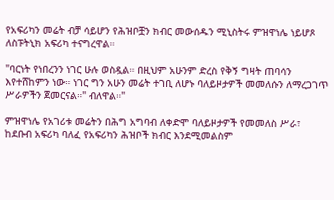የአፍሪካን መሬት ብቻ ሳይሆን የሕዝቦቿን ክብር መውሰዱን ሚኒስትሩ ምዝዋነሌ ነይሆጾ ለስፑትኒክ አፍሪካ ተናግረዋል።

"ባርነት የነበረንን ነገር ሁሉ ወስዷል። በዚህም አሁንም ድረስ የቅኝ ግዛት ጠባሳን እየተሸከምን ነው። ነገር ግን አሁን መሬት ተገቢ ለሆኑ ባለይዞታዎች መመለሱን ለማረጋገጥ ሥራዎችን ጀመርናል።" ብለዋል።"

ምዝዋነሌ የአገሪቱ መሬትን በሕግ አግባብ ለቀድሞ ባለይዞታዎች የመመለስ ሥራ፣ ከደቡብ አፍሪካ ባለፈ የአፍሪካን ሕዝቦች ክብር እንደሚመልስም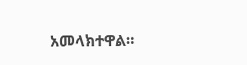አመላክተዋል።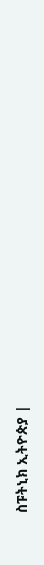ስፑትኒክ ኢትዮጵያ |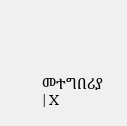መተግበሪያ | X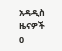አዳዲስ ዜናዎች
0